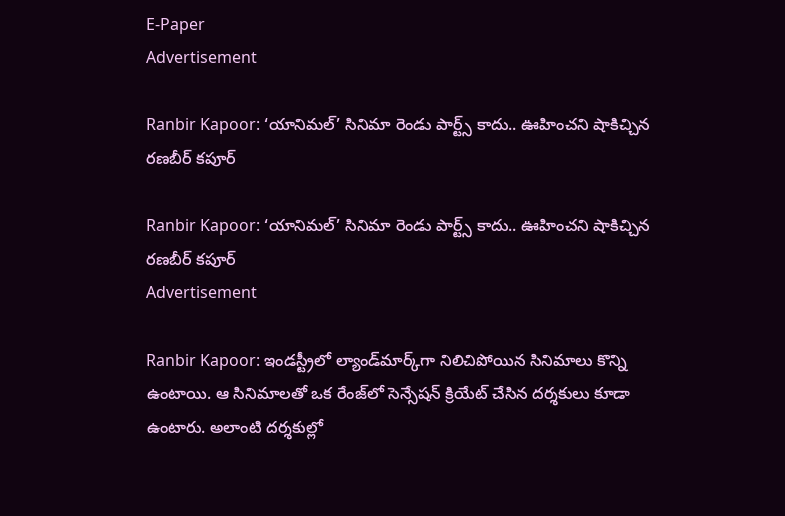E-Paper
Advertisement

Ranbir Kapoor: ‘యానిమల్’ సినిమా రెండు పార్ట్స్ కాదు.. ఊహించని షాకిచ్చిన రణబీర్ కపూర్

Ranbir Kapoor: ‘యానిమల్’ సినిమా రెండు పార్ట్స్ కాదు.. ఊహించని షాకిచ్చిన రణబీర్ కపూర్
Advertisement

Ranbir Kapoor: ఇండస్ట్రీలో ల్యాండ్‌మార్క్‌గా నిలిచిపోయిన సినిమాలు కొన్ని ఉంటాయి. ఆ సినిమాలతో ఒక రేంజ్‌లో సెన్సేషన్ క్రియేట్ చేసిన దర్శకులు కూడా ఉంటారు. అలాంటి దర్శకుల్లో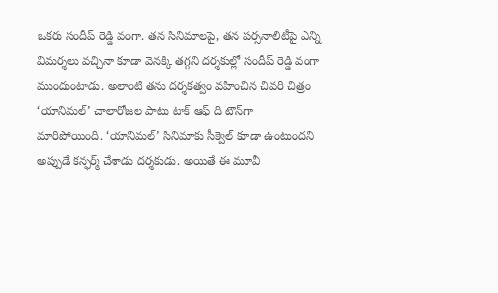ఒకరు సందీప్ రెడ్డి వంగా. తన సినిమాలపై, తన పర్సనాలిటీపై ఎన్ని విమర్శలు వచ్చినా కూడా వెనక్కి తగ్గని దర్శకుల్లో సందీప్ రెడ్డి వంగా ముందుంటాడు. అలాంటి తను దర్శకత్వం వహించిన చివరి చిత్రం ‘యానిమల్’ చాలారోజల పాటు టాక్ ఆఫ్ ది టౌన్‌గా మారిపోయింది. ‘యానిమల్’ సినిమాకు సీక్వెల్ కూడా ఉంటుందని అప్పుడే కన్ఫర్మ్ చేశాడు దర్శకుడు. అయితే ఈ మూవీ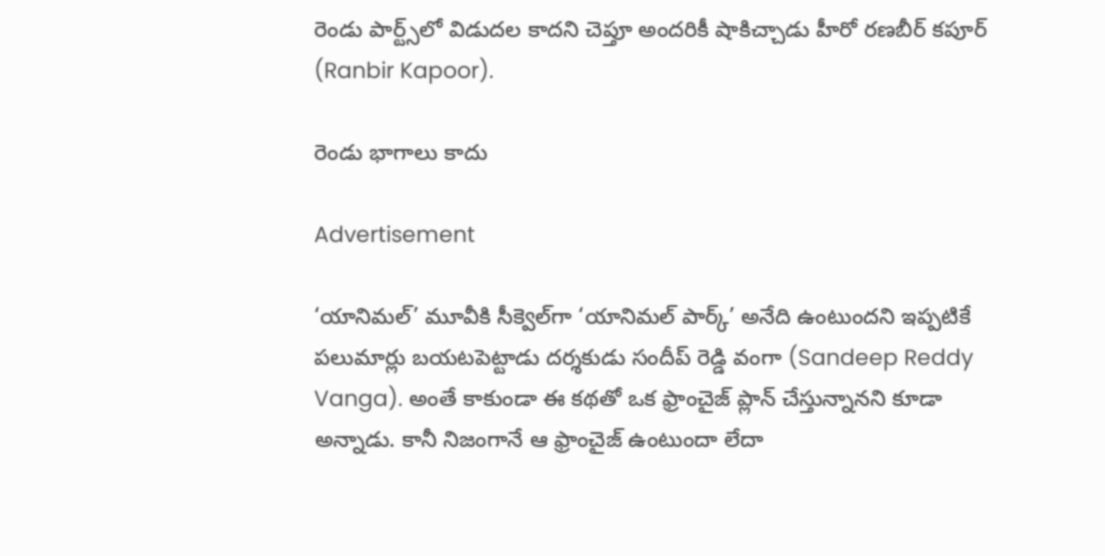రెండు పార్ట్స్‌లో విడుదల కాదని చెప్తూ అందరికీ షాకిచ్చాడు హీరో రణబీర్ కపూర్ (Ranbir Kapoor).

రెండు భాగాలు కాదు

Advertisement

‘యానిమల్’ మూవీకి సీక్వెల్‌గా ‘యానిమల్ పార్క్’ అనేది ఉంటుందని ఇప్పటికే పలుమార్లు బయటపెట్టాడు దర్శకుడు సందీప్ రెడ్డి వంగా (Sandeep Reddy Vanga). అంతే కాకుండా ఈ కథతో ఒక ఫ్రాంచైజ్ ప్లాన్ చేస్తున్నానని కూడా అన్నాడు. కానీ నిజంగానే ఆ ఫ్రాంచైజ్ ఉంటుందా లేదా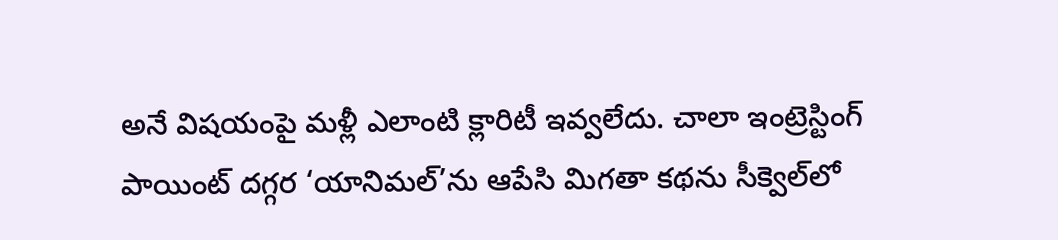అనే విషయంపై మళ్లీ ఎలాంటి క్లారిటీ ఇవ్వలేదు. చాలా ఇంట్రెస్టింగ్ పాయింట్ దగ్గర ‘యానిమల్’ను ఆపేసి మిగతా కథను సీక్వెల్‌లో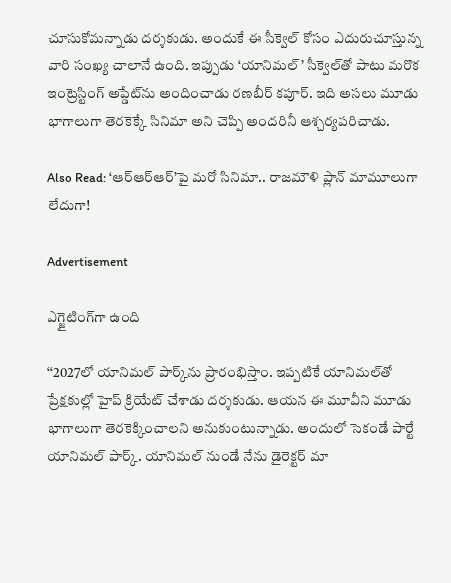చూసుకోమన్నాడు దర్శకుడు. అందుకే ఈ సీక్వెల్ కోసం ఎదురుచూస్తున్న వారి సంఖ్య చాలానే ఉంది. ఇప్పుడు ‘యానిమల్’ సీక్వెల్‌తో పాటు మరొక ఇంట్రెస్టింగ్ అప్డేట్‌ను అందించాడు రణబీర్ కపూర్. ఇది అసలు మూడు భాగాలుగా తెరకెక్కే సినిమా అని చెప్పి అందరినీ ఆశ్చర్యపరిచాడు.

Also Read: ‘ఆర్ఆర్ఆర్’పై మరో సినిమా.. రాజమౌళి ప్లాన్ మామూలుగా లేదుగా!

Advertisement

ఎగ్జైటింగ్‌గా ఉంది

‘‘2027లో యానిమల్ పార్క్‌ను ప్రారంభిస్తాం. ఇప్పటికే యానిమల్‌తో ప్రేక్షకుల్లో హైప్ క్రియేట్ చేశాడు దర్శకుడు. ఆయన ఈ మూవీని మూడు భాగాలుగా తెరకెక్కించాలని అనుకుంటున్నాడు. అందులో సెకండే పార్టే యానిమల్ పార్క్. యానిమల్ నుండే నేను డైరెక్టర్ మా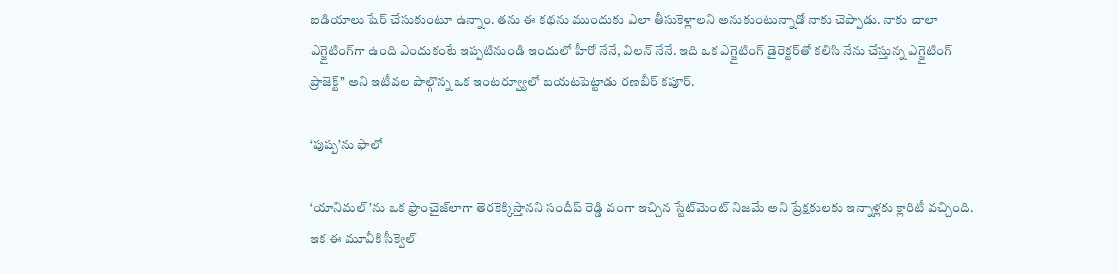ఐడియాలు షేర్ చేసుకుంటూ ఉన్నాం. తను ఈ కథను ముందుకు ఎలా తీసుకెళ్లాలని అనుకుంటున్నాడో నాకు చెప్పాడు. నాకు చాలా ఎగ్జైటింగ్‌గా ఉంది ఎందుకంటే ఇప్పటినుండి ఇందులో హీరో నేనే, విలన్ నేనే. ఇది ఒక ఎగ్జైటింగ్ డైరెక్టర్‌తో కలిసి నేను చేస్తున్న ఎగ్జైటింగ్ ప్రాజెక్ట్’’ అని ఇటీవల పాల్గొన్న ఒక ఇంటర్వ్యూలో బయటపెట్టాడు రణబీర్ కపూర్.

‘పుష్ప’ను ఫాలో

‘యానిమల్’ను ఒక ఫ్రాంచైజ్‌లాగా తెరకెక్కిస్తానని సందీప్ రెడ్డి వంగా ఇచ్చిన స్టేట్‌మెంట్ నిజమే అని ప్రేక్షకులకు ఇన్నాళ్లకు క్లారిటీ వచ్చింది. ఇక ఈ మూవీకి సీక్వెల్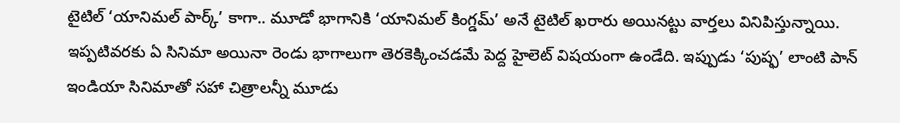టైటిల్ ‘యానిమల్ పార్క్’ కాగా.. మూడో భాగానికి ‘యానిమల్ కింగ్డమ్’ అనే టైటిల్ ఖరారు అయినట్టు వార్తలు వినిపిస్తున్నాయి. ఇప్పటివరకు ఏ సినిమా అయినా రెండు భాగాలుగా తెరకెక్కించడమే పెద్ద హైలెట్ విషయంగా ఉండేది. ఇప్పుడు ‘పుష్ఫ’ లాంటి పాన్ ఇండియా సినిమాతో సహా చిత్రాలన్నీ మూడు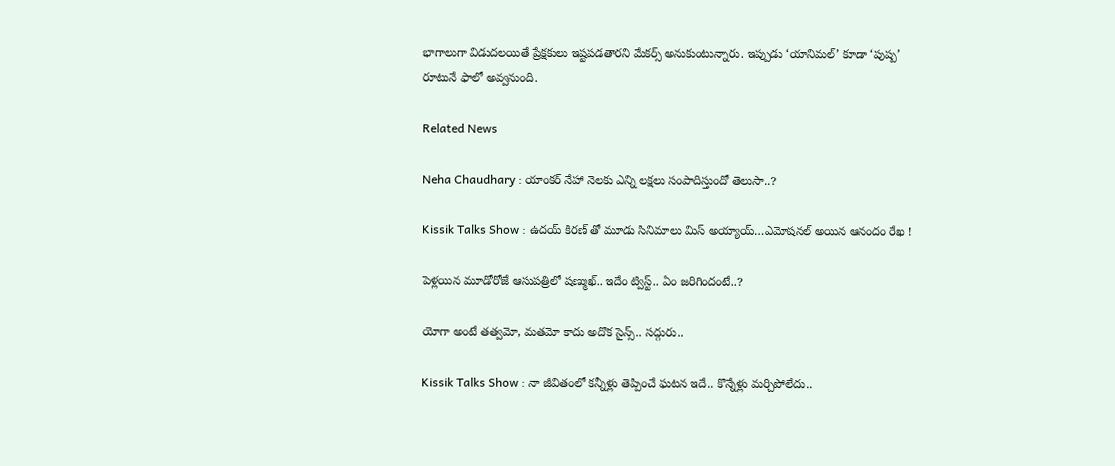భాగాలుగా విడుదలయితే ప్రేక్షకులు ఇష్టపడతారని మేకర్స్ అనుకుంటున్నారు. ఇప్పుడు ‘యానిమల్’ కూడా ‘పుష్ప’ రూటునే ఫాలో అవ్వనుంది.

Related News

Neha Chaudhary : యాంకర్ నేహా నెలకు ఎన్ని లక్షలు సంపాదిస్తుందో తెలుసా..?

Kissik Talks Show : ఉదయ్ కిరణ్ తో మూడు సినిమాలు మిస్ అయ్యాయ్…ఎమోషనల్ అయిన ఆనందం రేఖ !

పెళ్లయిన మూడోరోజే ఆసుపత్రిలో షణ్ముఖ్.. ఇదేం ట్విస్ట్.. ఏం జరిగిందంటే..?

యోగా అంటే తత్వమో, మతమో కాదు అదొక సైన్స్.. సద్గురు..

Kissik Talks Show : నా జీవితంలో కన్నీళ్లు తెప్పించే ఘటన ఇదే.. కొన్నేళ్లు మర్చిపోలేదు..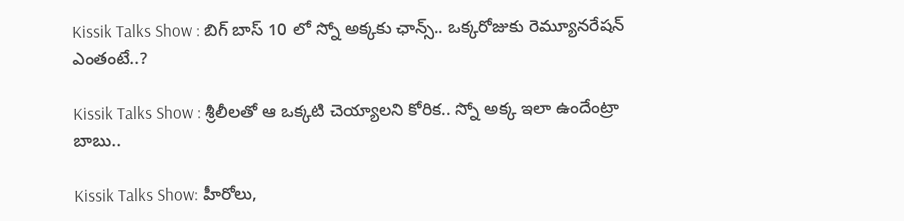Kissik Talks Show : బిగ్ బాస్ 10 లో స్నో అక్కకు ఛాన్స్.. ఒక్కరోజుకు రెమ్యూనరేషన్ ఎంతంటే..?

Kissik Talks Show : శ్రీలీలతో ఆ ఒక్కటి చెయ్యాలని కోరిక.. స్నో అక్క ఇలా ఉందేంట్రా బాబు..

Kissik Talks Show: హీరోలు,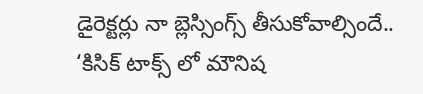డైరెక్టర్లు నా బ్లెస్సింగ్స్ తీసుకోవాల్సిందే.. ‘కిసిక్ టాక్స్ లో మౌనిష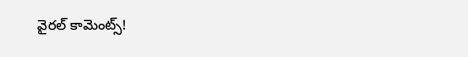వైరల్ కామెంట్స్!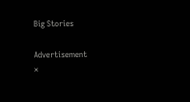Big Stories

Advertisement
×